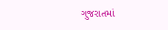ગુજરાતમાં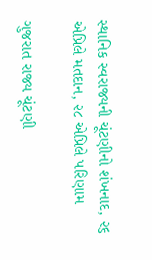સ્થાનિક સ્વરાજ્યની ચૂંટણીનો શંખનાદ, ૨૬ એપ્રિલે મતદાન, ૨૮ એપ્રિલે પરિણામ

ગુજરાત રાજ્ય ચૂંટણી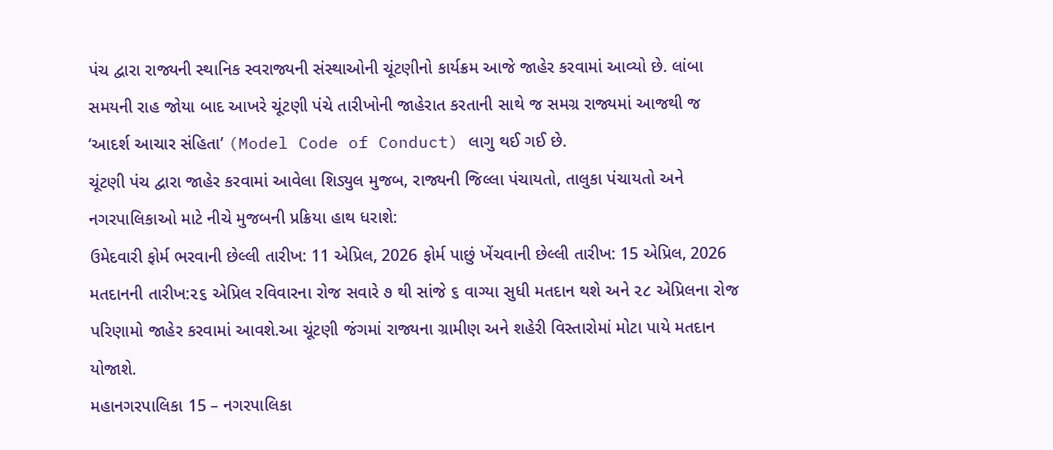પંચ દ્વારા રાજ્યની સ્થાનિક સ્વરાજ્યની સંસ્થાઓની ચૂંટણીનો કાર્યક્રમ આજે જાહેર કરવામાં આવ્યો છે. લાંબા સમયની રાહ જોયા બાદ આખરે ચૂંટણી પંચે તારીખોની જાહેરાત કરતાની સાથે જ સમગ્ર રાજ્યમાં આજથી જ ‘આદર્શ આચાર સંહિતા’ (Model Code of Conduct) લાગુ થઈ ગઈ છે.
ચૂંટણી પંચ દ્વારા જાહેર કરવામાં આવેલા શિડ્યુલ મુજબ, રાજ્યની જિલ્લા પંચાયતો, તાલુકા પંચાયતો અને નગરપાલિકાઓ માટે નીચે મુજબની પ્રક્રિયા હાથ ધરાશે:
ઉમેદવારી ફોર્મ ભરવાની છેલ્લી તારીખ: 11 એપ્રિલ, 2026 ફોર્મ પાછું ખેંચવાની છેલ્લી તારીખ: 15 એપ્રિલ, 2026 મતદાનની તારીખ:૨૬ એપ્રિલ રવિવારના રોજ સવારે ૭ થી સાંજે ૬ વાગ્યા સુધી મતદાન થશે અને ૨૮ એપ્રિલના રોજ પરિણામો જાહેર કરવામાં આવશે.આ ચૂંટણી જંગમાં રાજ્યના ગ્રામીણ અને શહેરી વિસ્તારોમાં મોટા પાયે મતદાન યોજાશે.
મહાનગરપાલિકા 15 – નગરપાલિકા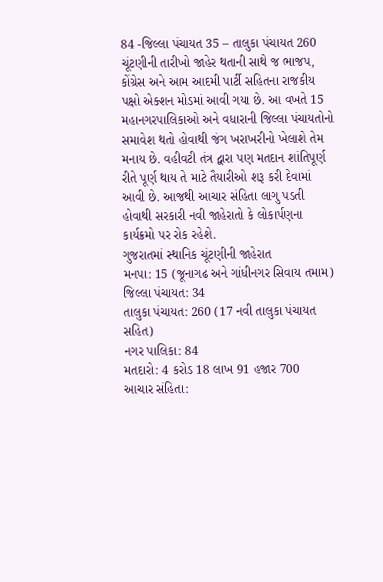84 -જિલ્લા પંચાયત 35 – તાલુકા પંચાયત 260 ચૂંટણીની તારીખો જાહેર થતાની સાથે જ ભાજપ, કોંગ્રેસ અને આમ આદમી પાર્ટી સહિતના રાજકીય પક્ષો એક્શન મોડમાં આવી ગયા છે. આ વખતે 15 મહાનગરપાલિકાઓ અને વધારાની જિલ્લા પંચાયતોનો સમાવેશ થતો હોવાથી જંગ ખરાખરીનો ખેલાશે તેમ મનાય છે. વહીવટી તંત્ર દ્વારા પણ મતદાન શાંતિપૂર્ણ રીતે પૂર્ણ થાય તે માટે તૈયારીઓ શરૂ કરી દેવામાં આવી છે. આજથી આચાર સંહિતા લાગુ પડતી હોવાથી સરકારી નવી જાહેરાતો કે લોકાર્પણના કાર્યક્રમો પર રોક રહેશે.
ગુજરાતમાં સ્થાનિક ચૂંટણીની જાહેરાત
મનપા: 15 (જૂનાગઢ અને ગાંધીનગર સિવાય તમામ)
જિલ્લા પંચાયત: 34
તાલુકા પંચાયત: 260 (17 નવી તાલુકા પંચાયત સહિત)
નગર પાલિકા: 84
મતદારો: 4 કરોડ 18 લાખ 91 હજાર 700
આચાર સંહિતા: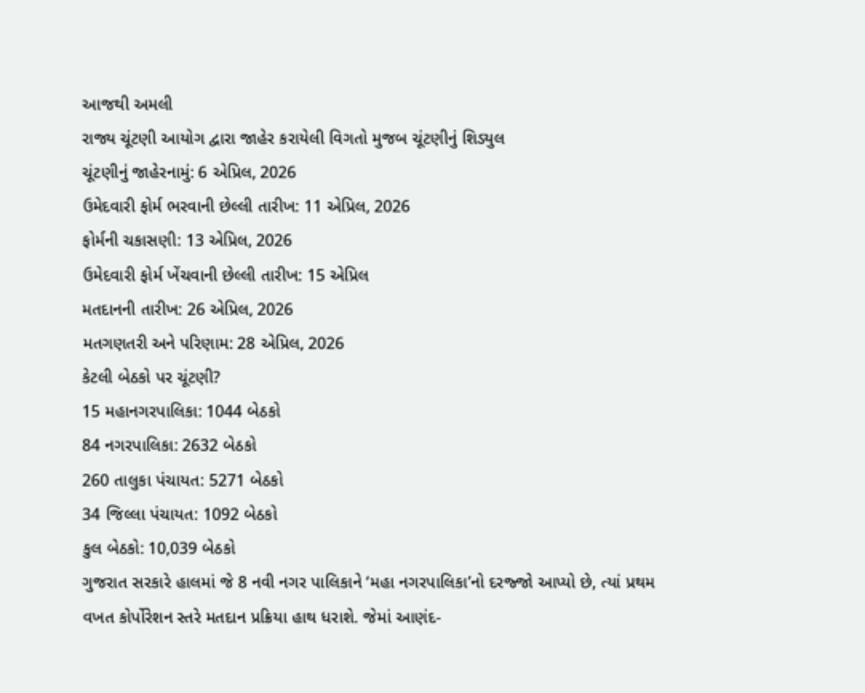આજથી અમલી
રાજ્ય ચૂંટણી આયોગ દ્વારા જાહેર કરાયેલી વિગતો મુજબ ચૂંટણીનું શિડ્યુલ
ચૂંટણીનું જાહેરનામું: 6 એપ્રિલ, 2026
ઉમેદવારી ફોર્મ ભરવાની છેલ્લી તારીખ: 11 એપ્રિલ, 2026
ફોર્મની ચકાસણી: 13 એપ્રિલ, 2026
ઉમેદવારી ફોર્મ ખેંચવાની છેલ્લી તારીખ: 15 એપ્રિલ
મતદાનની તારીખ: 26 એપ્રિલ, 2026
મતગણતરી અને પરિણામ: 28 એપ્રિલ, 2026
કેટલી બેઠકો પર ચૂંટણી?
15 મહાનગરપાલિકા: 1044 બેઠકો
84 નગરપાલિકા: 2632 બેઠકો
260 તાલુકા પંચાયત: 5271 બેઠકો
34 જિલ્લા પંચાયત: 1092 બેઠકો
કુલ બેઠકો: 10,039 બેઠકો
ગુજરાત સરકારે હાલમાં જે 8 નવી નગર પાલિકાને ‘મહા નગરપાલિકા’નો દરજ્જો આપ્યો છે, ત્યાં પ્રથમ વખત કોર્પોરેશન સ્તરે મતદાન પ્રક્રિયા હાથ ધરાશે. જેમાં આણંદ-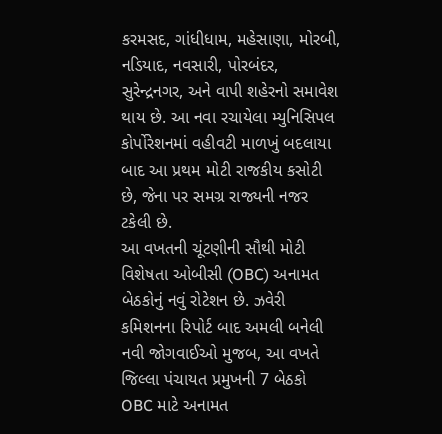કરમસદ, ગાંધીધામ, મહેસાણા, મોરબી, નડિયાદ, નવસારી, પોરબંદર, સુરેન્દ્રનગર, અને વાપી શહેરનો સમાવેશ થાય છે. આ નવા રચાયેલા મ્યુનિસિપલ કોર્પોરેશનમાં વહીવટી માળખું બદલાયા બાદ આ પ્રથમ મોટી રાજકીય કસોટી છે, જેના પર સમગ્ર રાજ્યની નજર ટકેલી છે.
આ વખતની ચૂંટણીની સૌથી મોટી વિશેષતા ઓબીસી (OBC) અનામત બેઠકોનું નવું રોટેશન છે. ઝવેરી કમિશનના રિપોર્ટ બાદ અમલી બનેલી નવી જોગવાઈઓ મુજબ, આ વખતે જિલ્લા પંચાયત પ્રમુખની 7 બેઠકો OBC માટે અનામત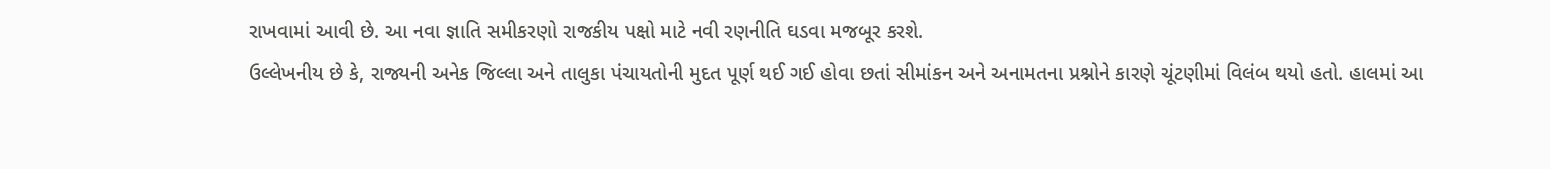રાખવામાં આવી છે. આ નવા જ્ઞાતિ સમીકરણો રાજકીય પક્ષો માટે નવી રણનીતિ ઘડવા મજબૂર કરશે.
ઉલ્લેખનીય છે કે, રાજ્યની અનેક જિલ્લા અને તાલુકા પંચાયતોની મુદત પૂર્ણ થઈ ગઈ હોવા છતાં સીમાંકન અને અનામતના પ્રશ્નોને કારણે ચૂંટણીમાં વિલંબ થયો હતો. હાલમાં આ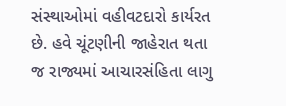સંસ્થાઓમાં વહીવટદારો કાર્યરત છે. હવે ચૂંટણીની જાહેરાત થતા જ રાજ્યમાં આચારસંહિતા લાગુ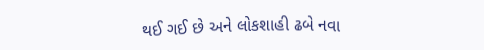થઈ ગઈ છે અને લોકશાહી ઢબે નવા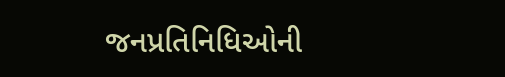જનપ્રતિનિધિઓની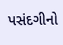પસંદગીનો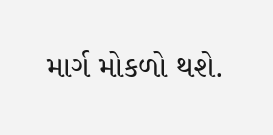માર્ગ મોકળો થશે.